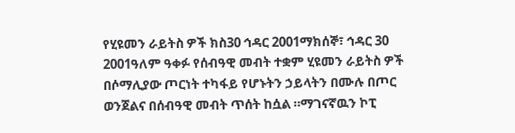የሂዩመን ራይትስ ዎች ክስ30 ኅዳር 2001ማክሰኞ፣ ኅዳር 30 2001ዓለም ዓቀፉ የሰብዓዊ መብት ተቋም ሂዩመን ራይትስ ዎች በሶማሊያው ጦርነት ተካፋይ የሆኑትን ኃይላትን በሙሉ በጦር ወንጀልና በሰብዓዊ መብት ጥሰት ከሷል ።ማገናኛዉን ኮፒ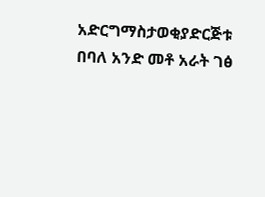አድርግማስታወቂያድርጅቱ በባለ አንድ መቶ አራት ገፅ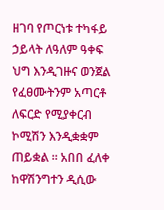ዘገባ የጦርነቱ ተካፋይ ኃይላት ለዓለም ዓቀፍ ህግ እንዲገዙና ወንጀል የፈፀሙትንም አጣርቶ ለፍርድ የሚያቀርብ ኮሚሽን እንዲቋቋም ጠይቋል ። አበበ ፈለቀ ከዋሽንግተን ዲሲው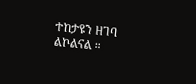ተከታዩን ዘገባ ልኮልናል ።